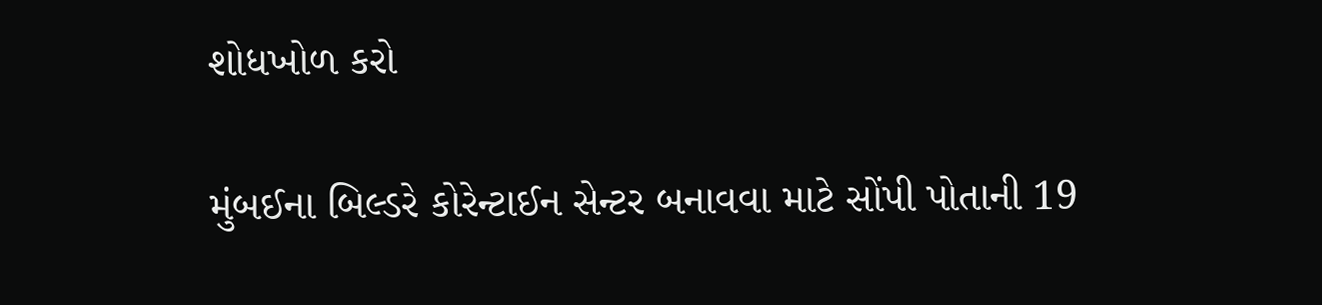શોધખોળ કરો

મુંબઈના બિલ્ડરે કોરેન્ટાઈન સેન્ટર બનાવવા માટે સોંપી પોતાની 19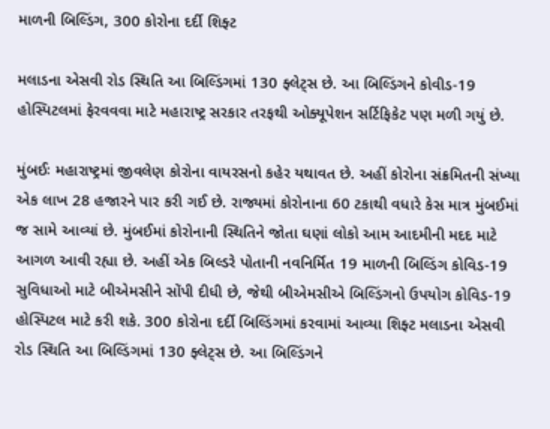માળની બિલ્ડિંગ, 300 કોરોના દર્દી શિફ્ટ

મલાડના એસવી રોડ સ્થિતિ આ બિલ્ડિંગમાં 130 ફ્લેટ્સ છે. આ બિલ્ડિંગને કોવીડ-19 હોસ્પિટલમાં ફેરવવવા માટે મહારાષ્ટ્ર સરકાર તરફથી ઓક્યૂપેશન સર્ટિફિકેટ પણ મળી ગયું છે.

મુંબઈઃ મહારાષ્ટ્રમાં જીવલેણ કોરોના વાયરસનો કહેર યથાવત છે. અહીં કોરોના સંક્રમિતની સંખ્યા એક લાખ 28 હજારને પાર કરી ગઈ છે. રાજ્યમાં કોરોનાના 60 ટકાથી વધારે કેસ માત્ર મુંબઈમાં જ સામે આવ્યાં છે. મુંબઈમાં કોરોનાની સ્થિતિને જોતા ઘણાં લોકો આમ આદમીની મદદ માટે આગળ આવી રહ્યા છે. અહીં એક બિલ્ડરે પોતાની નવનિર્મિત 19 માળની બિલ્ડિંગ કોવિડ-19 સુવિધાઓ માટે બીએમસીને સોંપી દીધી છે, જેથી બીએમસીએ બિલ્ડિંગનો ઉપયોગ કોવિડ-19 હોસ્પિટલ માટે કરી શકે. 300 કોરોના દર્દી બિલ્ડિંગમાં કરવામાં આવ્યા શિફ્ટ મલાડના એસવી રોડ સ્થિતિ આ બિલ્ડિંગમાં 130 ફ્લેટ્સ છે. આ બિલ્ડિંગને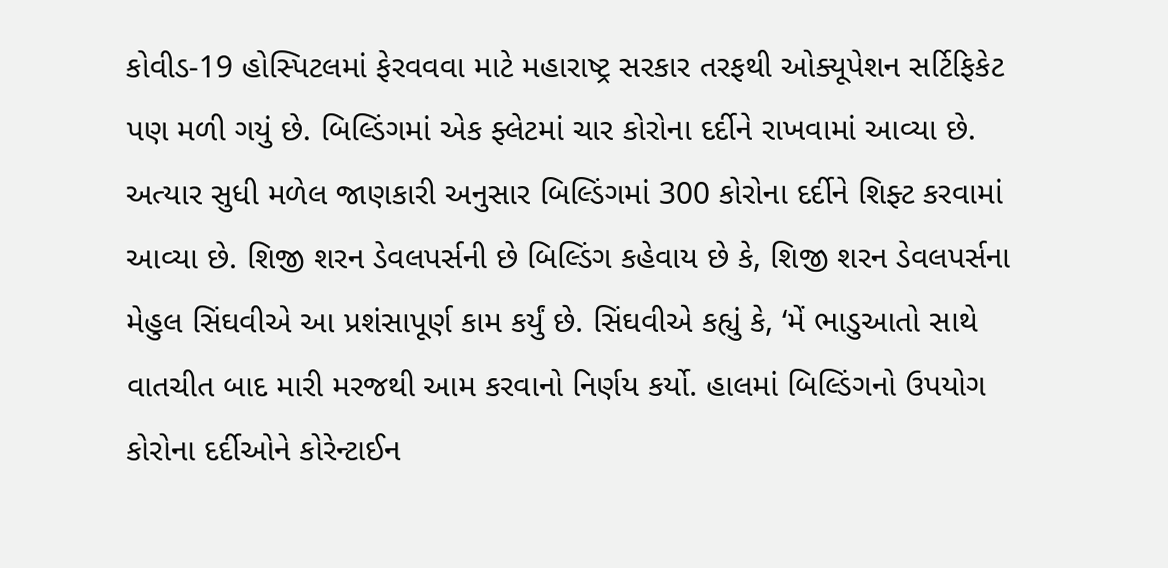કોવીડ-19 હોસ્પિટલમાં ફેરવવવા માટે મહારાષ્ટ્ર સરકાર તરફથી ઓક્યૂપેશન સર્ટિફિકેટ પણ મળી ગયું છે. બિલ્ડિંગમાં એક ફ્લેટમાં ચાર કોરોના દર્દીને રાખવામાં આવ્યા છે. અત્યાર સુધી મળેલ જાણકારી અનુસાર બિલ્ડિંગમાં 300 કોરોના દર્દીને શિફ્ટ કરવામાં આવ્યા છે. શિજી શરન ડેવલપર્સની છે બિલ્ડિંગ કહેવાય છે કે, શિજી શરન ડેવલપર્સના મેહુલ સિંઘવીએ આ પ્રશંસાપૂર્ણ કામ કર્યું છે. સિંઘવીએ કહ્યું કે, ‘મેં ભાડુઆતો સાથે વાતચીત બાદ મારી મરજથી આમ કરવાનો નિર્ણય કર્યો. હાલમાં બિલ્ડિંગનો ઉપયોગ કોરોના દર્દીઓને કોરેન્ટાઈન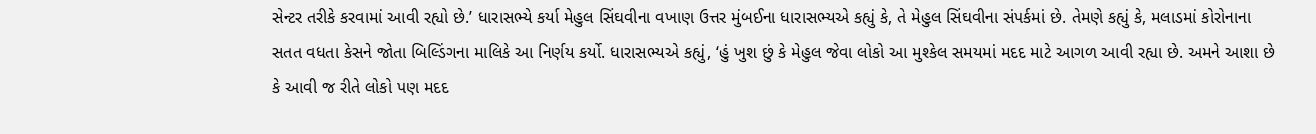સેન્ટર તરીકે કરવામાં આવી રહ્યો છે.’ ધારાસભ્યે કર્યા મેહુલ સિંઘવીના વખાણ ઉત્તર મુંબઈના ધારાસભ્યએ કહ્યું કે, તે મેહુલ સિંઘવીના સંપર્કમાં છે. તેમણે કહ્યું કે, મલાડમાં કોરોનાના સતત વધતા કેસને જોતા બિલ્ડિંગના માલિકે આ નિર્ણય કર્યો. ધારાસભ્યએ કહ્યું, ‘હું ખુશ છું કે મેહુલ જેવા લોકો આ મુશ્કેલ સમયમાં મદદ માટે આગળ આવી રહ્યા છે. અમને આશા છે કે આવી જ રીતે લોકો પણ મદદ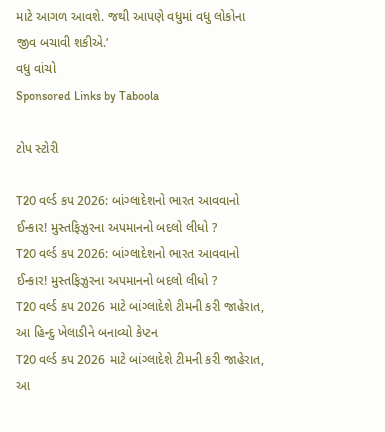માટે આગળ આવશે. જથી આપણે વધુમાં વધુ લોકોના જીવ બચાવી શકીએ.’
વધુ વાંચો
Sponsored Links by Taboola

ટોપ સ્ટોરી

T20 વર્લ્ડ કપ 2026: બાંગ્લાદેશનો ભારત આવવાનો ઈન્કાર! મુસ્તફિઝુરના અપમાનનો બદલો લીધો ?
T20 વર્લ્ડ કપ 2026: બાંગ્લાદેશનો ભારત આવવાનો ઈન્કાર! મુસ્તફિઝુરના અપમાનનો બદલો લીધો ?
T20 વર્લ્ડ કપ 2026 માટે બાંગ્લાદેશે ટીમની કરી જાહેરાત, આ હિન્દુ ખેલાડીને બનાવ્યો કેપ્ટન
T20 વર્લ્ડ કપ 2026 માટે બાંગ્લાદેશે ટીમની કરી જાહેરાત, આ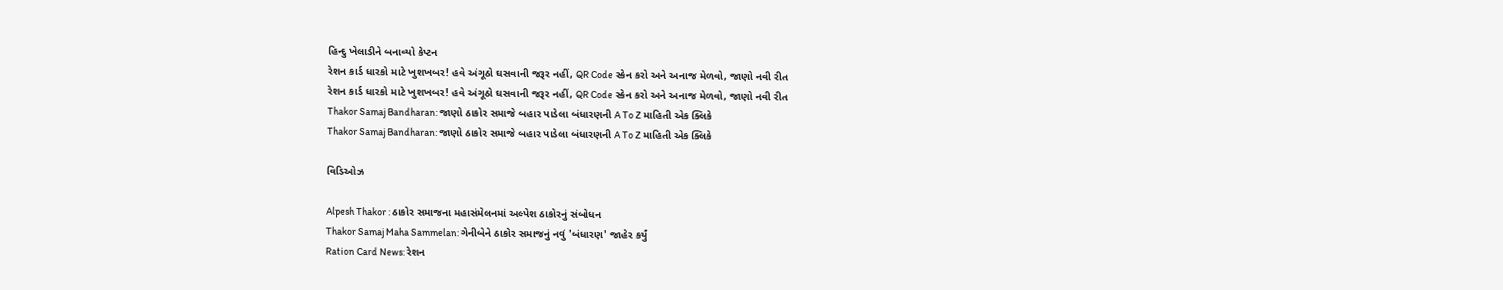હિન્દુ ખેલાડીને બનાવ્યો કેપ્ટન
રેશન કાર્ડ ધારકો માટે ખુશખબર! હવે અંગૂઠો ઘસવાની જરૂર નહીં, QR Code સ્કેન કરો અને અનાજ મેળવો, જાણો નવી રીત
રેશન કાર્ડ ધારકો માટે ખુશખબર! હવે અંગૂઠો ઘસવાની જરૂર નહીં, QR Code સ્કેન કરો અને અનાજ મેળવો, જાણો નવી રીત
Thakor Samaj Bandharan: જાણો ઠાકોર સમાજે બહાર પાડેલા બંધારણની A To Z માહિતી એક ક્લિકે
Thakor Samaj Bandharan: જાણો ઠાકોર સમાજે બહાર પાડેલા બંધારણની A To Z માહિતી એક ક્લિકે

વિડિઓઝ

Alpesh Thakor : ઠાકોર સમાજના મહાસંમેલનમાં અલ્પેશ ઠાકોરનું સંબોધન
Thakor Samaj Maha Sammelan: ગેનીબેને ઠાકોર સમાજનું નવું 'બંધારણ' જાહેર કર્યું
Ration Card News: રેશન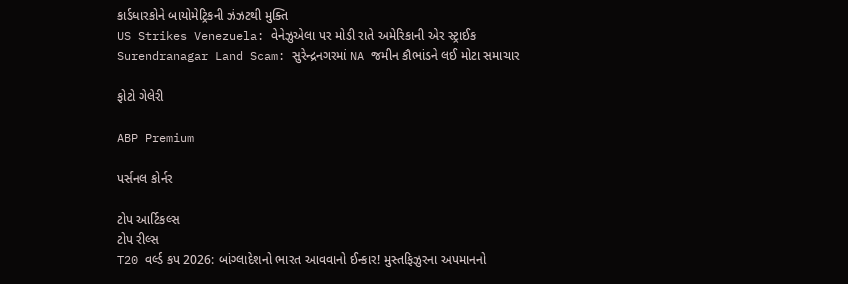કાર્ડધારકોને બાયોમેટ્રિકની ઝંઝટથી મુક્તિ
US Strikes Venezuela: વેનેઝુએલા પર મોડી રાતે અમેરિકાની એર સ્ટ્રાઈક
Surendranagar Land Scam: સુરેન્દ્રનગરમાં NA જમીન કૌભાંડને લઈ મોટા સમાચાર

ફોટો ગેલેરી

ABP Premium

પર્સનલ કોર્નર

ટોપ આર્ટિકલ્સ
ટોપ રીલ્સ
T20 વર્લ્ડ કપ 2026: બાંગ્લાદેશનો ભારત આવવાનો ઈન્કાર! મુસ્તફિઝુરના અપમાનનો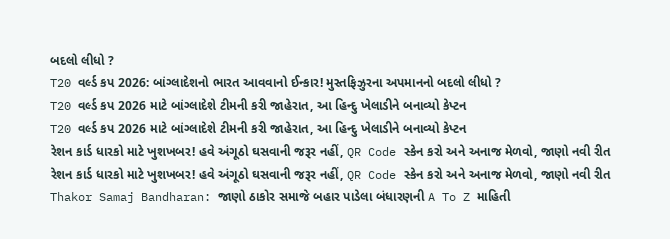બદલો લીધો ?
T20 વર્લ્ડ કપ 2026: બાંગ્લાદેશનો ભારત આવવાનો ઈન્કાર! મુસ્તફિઝુરના અપમાનનો બદલો લીધો ?
T20 વર્લ્ડ કપ 2026 માટે બાંગ્લાદેશે ટીમની કરી જાહેરાત, આ હિન્દુ ખેલાડીને બનાવ્યો કેપ્ટન
T20 વર્લ્ડ કપ 2026 માટે બાંગ્લાદેશે ટીમની કરી જાહેરાત, આ હિન્દુ ખેલાડીને બનાવ્યો કેપ્ટન
રેશન કાર્ડ ધારકો માટે ખુશખબર! હવે અંગૂઠો ઘસવાની જરૂર નહીં, QR Code સ્કેન કરો અને અનાજ મેળવો, જાણો નવી રીત
રેશન કાર્ડ ધારકો માટે ખુશખબર! હવે અંગૂઠો ઘસવાની જરૂર નહીં, QR Code સ્કેન કરો અને અનાજ મેળવો, જાણો નવી રીત
Thakor Samaj Bandharan: જાણો ઠાકોર સમાજે બહાર પાડેલા બંધારણની A To Z માહિતી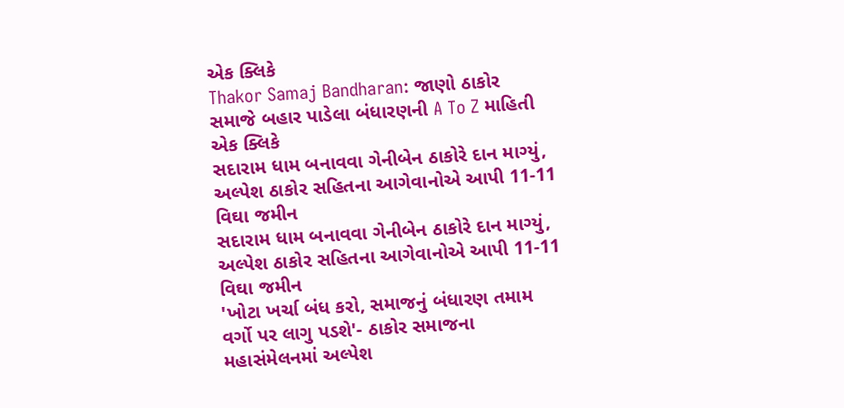એક ક્લિકે
Thakor Samaj Bandharan: જાણો ઠાકોર સમાજે બહાર પાડેલા બંધારણની A To Z માહિતી એક ક્લિકે
સદારામ ધામ બનાવવા ગેનીબેન ઠાકોરે દાન માગ્યું, અલ્પેશ ઠાકોર સહિતના આગેવાનોએ આપી 11-11 વિઘા જમીન
સદારામ ધામ બનાવવા ગેનીબેન ઠાકોરે દાન માગ્યું, અલ્પેશ ઠાકોર સહિતના આગેવાનોએ આપી 11-11 વિઘા જમીન
'ખોટા ખર્ચા બંધ કરો, સમાજનું બંધારણ તમામ વર્ગો પર લાગુ પડશે'- ઠાકોર સમાજના મહાસંમેલનમાં અલ્પેશ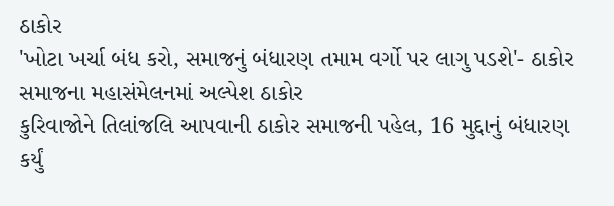ઠાકોર
'ખોટા ખર્ચા બંધ કરો, સમાજનું બંધારણ તમામ વર્ગો પર લાગુ પડશે'- ઠાકોર સમાજના મહાસંમેલનમાં અલ્પેશ ઠાકોર
કુરિવાજોને તિલાંજલિ આપવાની ઠાકોર સમાજની પહેલ, 16 મુદ્દાનું બંધારણ કર્યું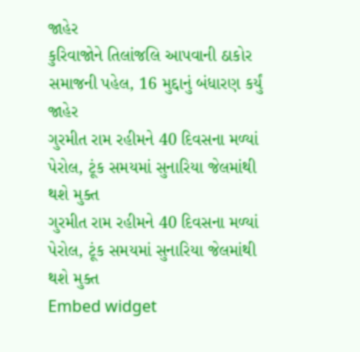જાહેર
કુરિવાજોને તિલાંજલિ આપવાની ઠાકોર સમાજની પહેલ, 16 મુદ્દાનું બંધારણ કર્યું જાહેર
ગુરમીત રામ રહીમને 40 દિવસના મળ્યાં પેરોલ, ટૂંક સમયમાં સુનારિયા જેલમાંથી થશે મુક્ત
ગુરમીત રામ રહીમને 40 દિવસના મળ્યાં પેરોલ, ટૂંક સમયમાં સુનારિયા જેલમાંથી થશે મુક્ત
Embed widget